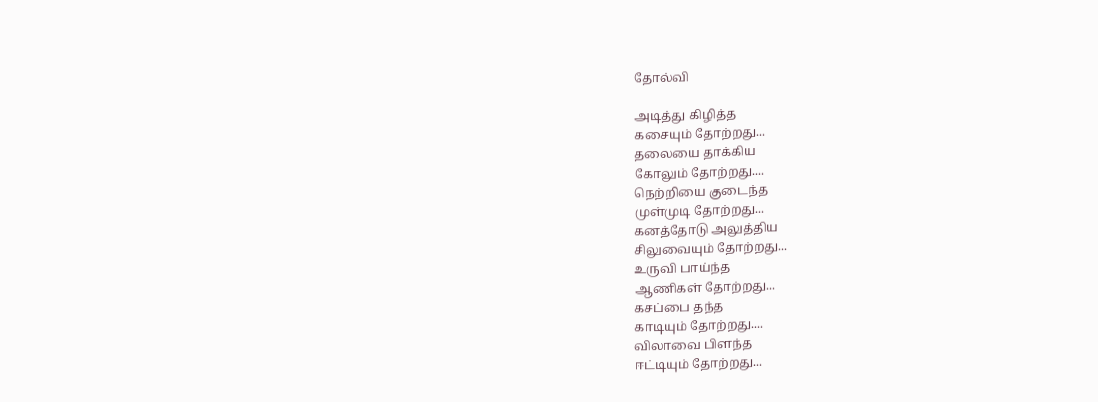தோல்வி

அடித்து கிழித்த
கசையும் தோற்றது...
தலையை தாக்கிய
கோலும் தோற்றது....
நெற்றியை குடைந்த
முள்முடி தோற்றது...
கனத்தோடு அலுத்திய
சிலுவையும் தோற்றது...
உருவி பாய்ந்த
ஆணிகள் தோற்றது...
கசப்பை தந்த
காடியும் தோற்றது....
விலாவை பிளந்த
ஈட்டியும் தோற்றது...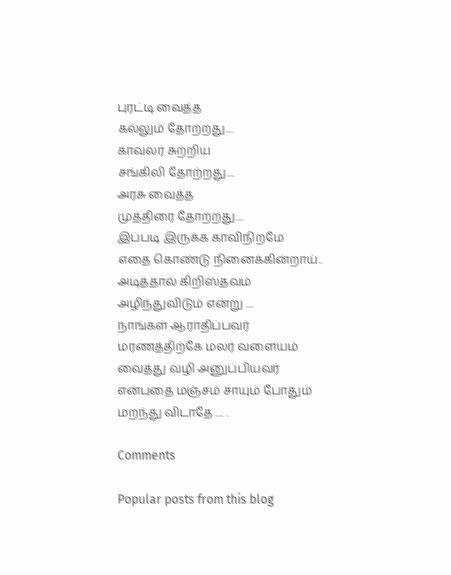புரட்டி வைத்த
கல்லும் தோற்றது....
காவலர் சுற்றிய
சங்கிலி தோற்றது....
அரசு வைத்த
முத்திரை தோற்றது....
இப்படி இருக்க காவிநிறமே
எதை கொண்டு நினைக்கின்றாய்..
அடித்தால் கிறிஸ்தவம்
அழிந்துவிடும் என்று ....
நாங்கள் ஆராதிப்பவர்
மரணத்திற்கே மலர் வளையம்
வைத்து வழி அனுப்பியவர்
என்பதை மஞ்சம் சாயும் போதும்
மறந்து விடாதே .... .

Comments

Popular posts from this blog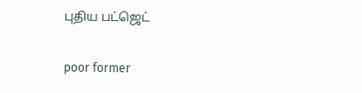புதிய பட்ஜெட்

poor former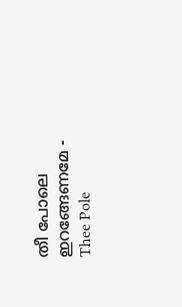തീ പോലെ ഇറങ്ങേണമേ - Thee Pole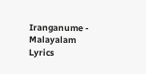Iranganume - Malayalam Lyrics